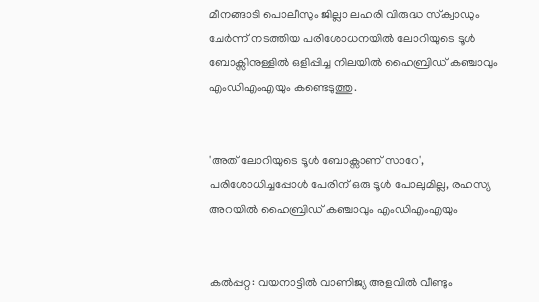മീനങ്ങാടി പൊലീസും ജില്ലാ ലഹരി വിരുദ്ധ സ്‌ക്വാഡും ചേർന്ന് നടത്തിയ പരിശോധനയിൽ ലോറിയുടെ ടൂൾ ബോക്സിനുള്ളിൽ ഒളിപ്പിച്ച നിലയിൽ ഹൈബ്രിഡ് കഞ്ചാവും എംഡിഎംഎയും കണ്ടെടുത്തു.


'അത് ലോറിയുടെ ടൂൾ ബോക്സാണ് സാറേ', പരിശോധിച്ചപ്പോൾ പേരിന് ഒരു ടൂൾ പോലുമില്ല, രഹസ്യ അറയിൽ ഹൈബ്രിഡ് കഞ്ചാവും എംഡിഎംഎയും


കൽപ്പറ്റ: വയനാട്ടിൽ വാണിജ്യ അളവിൽ വീണ്ടും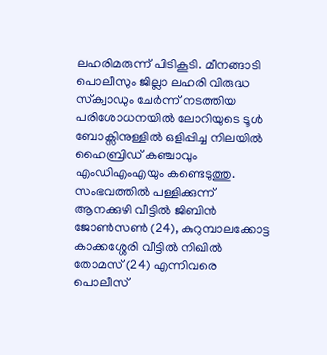ലഹരിമരുന്ന് പിടികൂടി. മീനങ്ങാടി പൊലീസും ജില്ലാ ലഹരി വിരുദ്ധ സ്‌ക്വാഡും ചേർന്ന് നടത്തിയ പരിശോധനയിൽ ലോറിയുടെ ടൂൾ ബോക്സിനുള്ളിൽ ഒളിപ്പിച്ച നിലയിൽ ഹൈബ്രിഡ് കഞ്ചാവും എംഡിഎംഎയും കണ്ടെടുത്തു. സംഭവത്തിൽ പള്ളിക്കുന്ന് ആനക്കുഴി വീട്ടിൽ ജിബിൻ ജോൺസൺ (24), കുറുമ്പാലക്കോട്ട കാക്കശ്ശേരി വീട്ടിൽ നിഖിൽ തോമസ് (24) എന്നിവരെ പൊലീസ്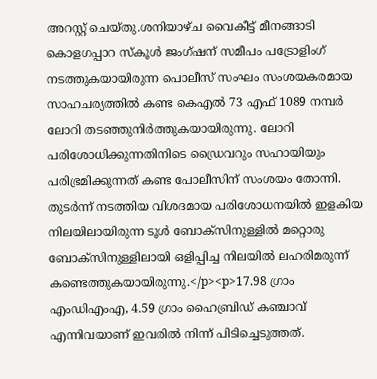അറസ്റ്റ് ചെയ്തു.ശനിയാഴ്ച വൈകീട്ട് മീനങ്ങാടി കൊളഗപ്പാറ സ്കൂൾ ജംഗ്ഷന് സമീപം പട്രോളിംഗ് നടത്തുകയായിരുന്ന പൊലീസ് സംഘം സംശയകരമായ സാഹചര്യത്തിൽ കണ്ട കെഎൽ 73 എഫ് 1089 നമ്പർ ലോറി തടഞ്ഞുനിർത്തുകയായിരുന്നു. ലോറി പരിശോധിക്കുന്നതിനിടെ ഡ്രൈവറും സഹായിയും പരിഭ്രമിക്കുന്നത് കണ്ട പോലീസിന് സംശയം തോന്നി. തുടർന്ന് നടത്തിയ വിശദമായ പരിശോധനയിൽ ഇളകിയ നിലയിലായിരുന്ന ടൂൾ ബോക്സിനുള്ളിൽ മറ്റൊരു ബോക്സിനുള്ളിലായി ഒളിപ്പിച്ച നിലയിൽ ലഹരിമരുന്ന് കണ്ടെത്തുകയായിരുന്നു.</p><p>17.98 ഗ്രാം എംഡിഎംഎ, 4.59 ഗ്രാം ഹൈബ്രിഡ് കഞ്ചാവ് എന്നിവയാണ് ഇവരിൽ നിന്ന് പിടിച്ചെടുത്തത്.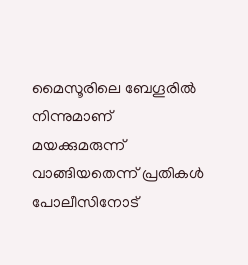മൈസൂരിലെ ബേഗൂരിൽ നിന്നുമാണ് മയക്കുമരുന്ന് വാങ്ങിയതെന്ന് പ്രതികൾ പോലീസിനോട്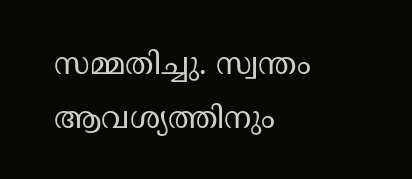സമ്മതിച്ചു. സ്വന്തം ആവശ്യത്തിനും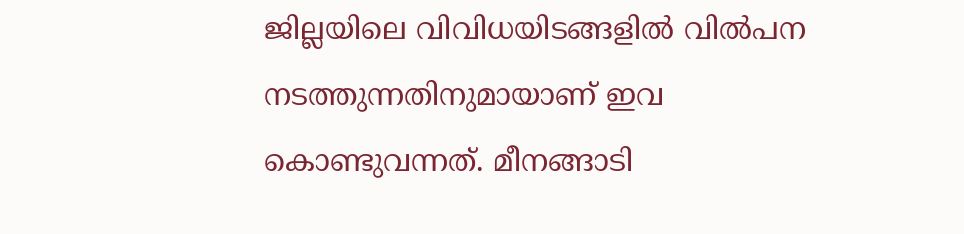ജില്ലയിലെ വിവിധയിടങ്ങളിൽ വിൽപന നടത്തുന്നതിനുമായാണ് ഇവ കൊണ്ടുവന്നത്. മീനങ്ങാടി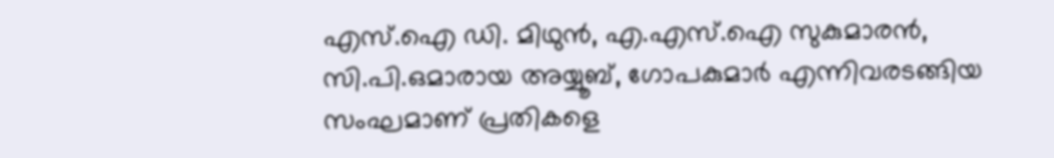എസ്‌.ഐ ഡി. മിഥുൻ, എ.എസ്.ഐ സുകുമാരൻ, സി.പി.ഒമാരായ അയ്യൂബ്, ഗോപകുമാർ എന്നിവരടങ്ങിയ സംഘമാണ് പ്രതികളെ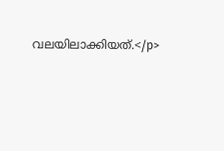വലയിലാക്കിയത്.</p>